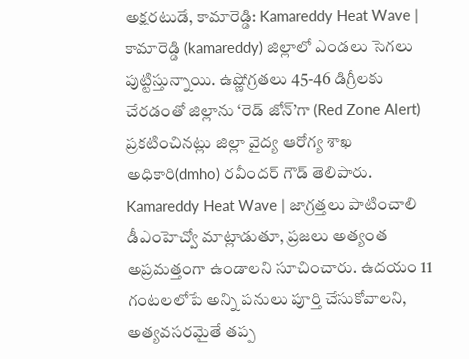అక్షరటుడే, కామారెడ్డి: Kamareddy Heat Wave | కామారెడ్డి (kamareddy) జిల్లాలో ఎండలు సెగలు పుట్టిస్తున్నాయి. ఉష్ణోగ్రతలు 45-46 డిగ్రీలకు చేరడంతో జిల్లాను ‘రెడ్ జోన్’గా (Red Zone Alert) ప్రకటించినట్లు జిల్లా వైద్య ఆరోగ్య శాఖ అధికారి(dmho) రవీందర్ గౌడ్ తెలిపారు.
Kamareddy Heat Wave | జాగ్రత్తలు పాటించాలి
డీఎంహెచ్వో మాట్లాడుతూ, ప్రజలు అత్యంత అప్రమత్తంగా ఉండాలని సూచించారు. ఉదయం 11 గంటలలోపే అన్ని పనులు పూర్తి చేసుకోవాలని, అత్యవసరమైతే తప్ప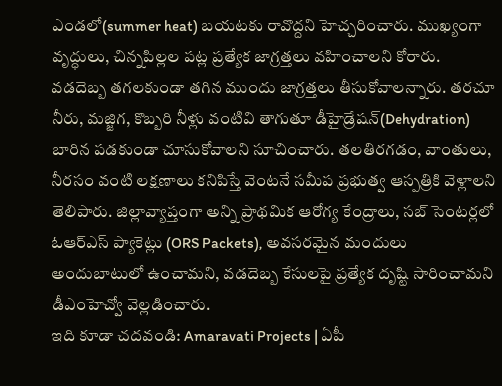ఎండలో(summer heat) బయటకు రావొద్దని హెచ్చరించారు. ముఖ్యంగా వృద్ధులు, చిన్నపిల్లల పట్ల ప్రత్యేక జాగ్రత్తలు వహించాలని కోరారు. వడదెబ్బ తగలకుండా తగిన ముందు జాగ్రత్తలు తీసుకోవాలన్నారు. తరచూ నీరు, మజ్జిగ, కొబ్బరి నీళ్లు వంటివి తాగుతూ డీహైడ్రేషన్(Dehydration) బారిన పడకుండా చూసుకోవాలని సూచించారు. తలతిరగడం, వాంతులు, నీరసం వంటి లక్షణాలు కనిపిస్తే వెంటనే సమీప ప్రభుత్వ ఆస్పత్రికి వెళ్లాలని తెలిపారు. జిల్లావ్యాప్తంగా అన్ని ప్రాథమిక ఆరోగ్య కేంద్రాలు, సబ్ సెంటర్లలో ఓఆర్ఎస్ ప్యాకెట్లు (ORS Packets), అవసరమైన మందులు అందుబాటులో ఉంచామని, వడదెబ్బ కేసులపై ప్రత్యేక దృష్టి సారించామని డీఎంహెచ్వో వెల్లడించారు.
ఇది కూడా చదవండి: Amaravati Projects | ఏపీ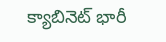క్యాబినెట్ భారీ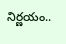నిర్ణయం..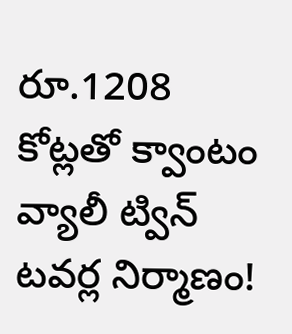రూ.1208 కోట్లతో క్వాంటం వ్యాలీ ట్విన్ టవర్ల నిర్మాణం!